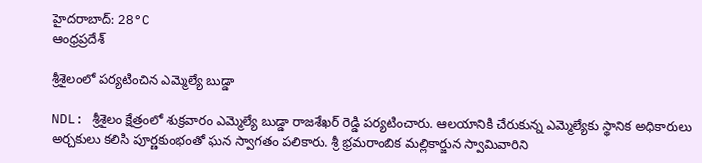హైదరాబాద్: 28°C
ఆంధ్రప్రదేశ్

శ్రీశైలంలో పర్యటించిన ఎమ్మెల్యే బుడ్డా

NDL: శ్రీశైలం క్షేత్రంలో శుక్రవారం ఎమ్మెల్యే బుడ్డా రాజశేఖర్ రెడ్డి పర్యటించారు. ఆలయానికి చేరుకున్న ఎమ్మెల్యేకు స్థానిక అధికారులు అర్చకులు కలిసి పూర్ణకుంభంతో ఘన స్వాగతం పలికారు. శ్రీ భ్రమరాంబిక మల్లికార్జున స్వామివారిని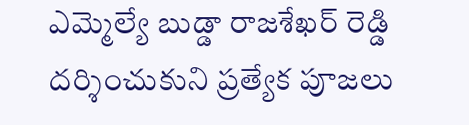ఎమ్మెల్యే బుడ్డా రాజశేఖర్ రెడ్డి దర్శించుకుని ప్రత్యేక పూజలు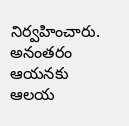నిర్వహించారు. అనంతరం ఆయనకు ఆలయ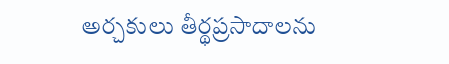అర్చకులు తీర్థప్రసాదాలను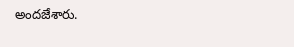అందజేశారు.